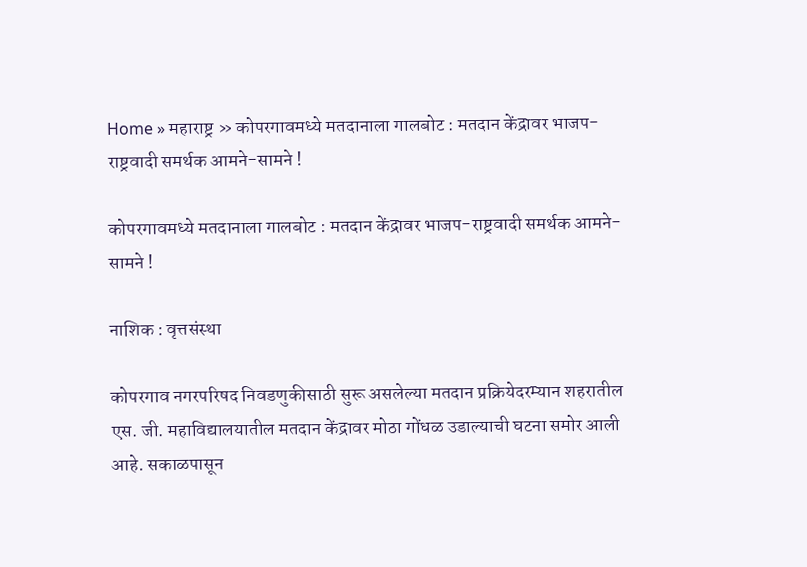Home » महाराष्ट्र » कोपरगावमध्ये मतदानाला गालबोट : मतदान केंद्रावर भाजप-राष्ट्रवादी समर्थक आमने-सामने !

कोपरगावमध्ये मतदानाला गालबोट : मतदान केंद्रावर भाजप-राष्ट्रवादी समर्थक आमने-सामने !

नाशिक : वृत्तसंस्था

कोपरगाव नगरपरिषद निवडणुकीसाठी सुरू असलेल्या मतदान प्रक्रियेदरम्यान शहरातील एस. जी. महाविद्यालयातील मतदान केंद्रावर मोठा गोंधळ उडाल्याची घटना समोर आली आहे. सकाळपासून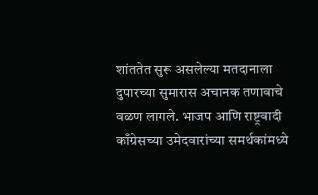शांततेत सुरू असलेल्या मतदानाला दुपारच्या सुमारास अचानक तणावाचे वळण लागले. भाजप आणि राष्ट्रवादी काँग्रेसच्या उमेदवारांच्या समर्थकांमध्ये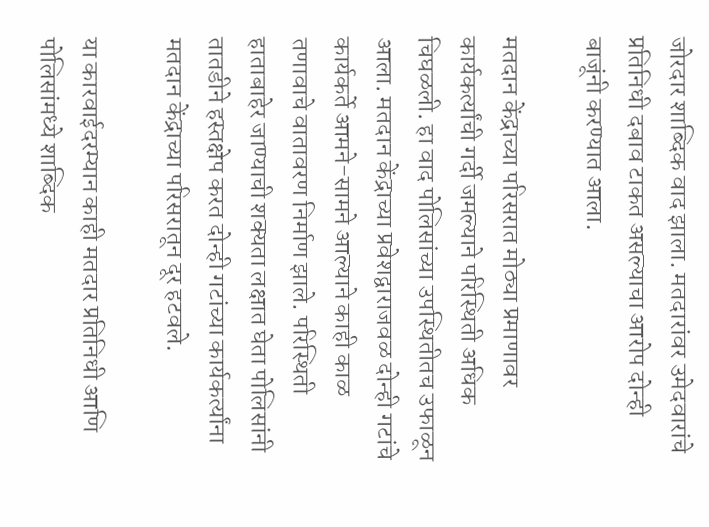जोरदार शाब्दिक वाद झाला. मतदारांवर उमेदवारांचे प्रतिनिधी दबाव टाकत असल्याचा आरोप दोन्ही बाजूंनी करण्यात आला.

मतदान केंद्राच्या परिसरात मोठ्या प्रमाणावर कार्यकर्त्यांची गर्दी जमल्याने परिस्थिती अधिक चिघळली. हा वाद पोलिसांच्या उपस्थितीतच उफाळून आला. मतदान केंद्राच्या प्रवेशद्वाराजवळ दोन्ही गटांचे कार्यकर्ते आमने-सामने आल्याने काही काळ तणावाचे वातावरण निर्माण झाले. परिस्थिती हाताबाहेर जाण्याची शक्यता लक्षात घेता पोलिसांनी तातडीने हस्तक्षेप करत दोन्ही गटांच्या कार्यकर्त्यांना मतदान केंद्राच्या परिसरातून दूर हटवले.

या कारवाईदरम्यान काही मतदार प्रतिनिधी आणि पोलिसांमध्ये शाब्दिक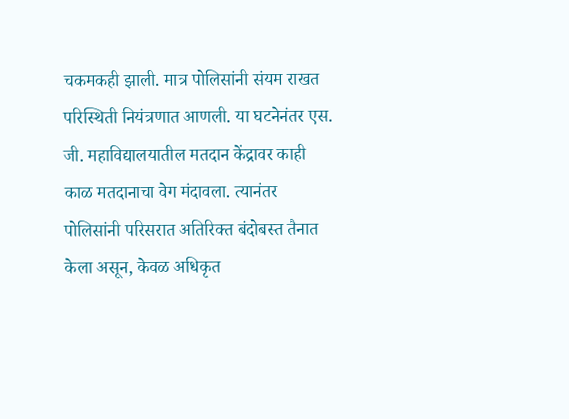चकमकही झाली. मात्र पोलिसांनी संयम राखत परिस्थिती नियंत्रणात आणली. या घटनेनंतर एस. जी. महाविद्यालयातील मतदान केंद्रावर काही काळ मतदानाचा वेग मंदावला. त्यानंतर पोलिसांनी परिसरात अतिरिक्त बंदोबस्त तैनात केला असून, केवळ अधिकृत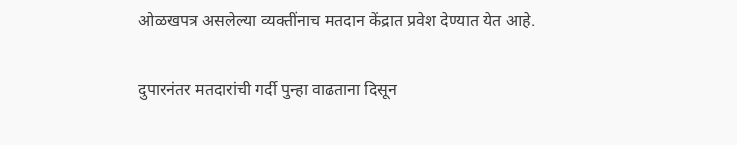ओळखपत्र असलेल्या व्यक्तींनाच मतदान केंद्रात प्रवेश देण्यात येत आहे.

दुपारनंतर मतदारांची गर्दी पुन्हा वाढताना दिसून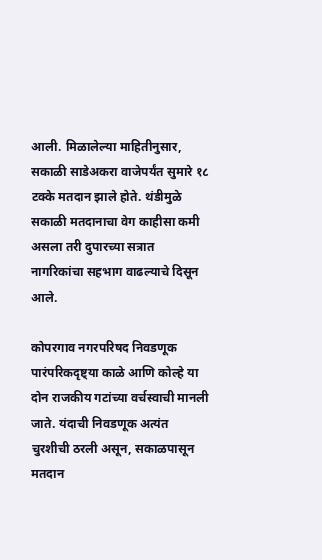आली. मिळालेल्या माहितीनुसार, सकाळी साडेअकरा वाजेपर्यंत सुमारे १८ टक्के मतदान झाले होते. थंडीमुळे सकाळी मतदानाचा वेग काहीसा कमी असला तरी दुपारच्या सत्रात नागरिकांचा सहभाग वाढल्याचे दिसून आले.

कोपरगाव नगरपरिषद निवडणूक पारंपरिकदृष्ट्या काळे आणि कोल्हे या दोन राजकीय गटांच्या वर्चस्वाची मानली जाते. यंदाची निवडणूक अत्यंत चुरशीची ठरली असून, सकाळपासून मतदान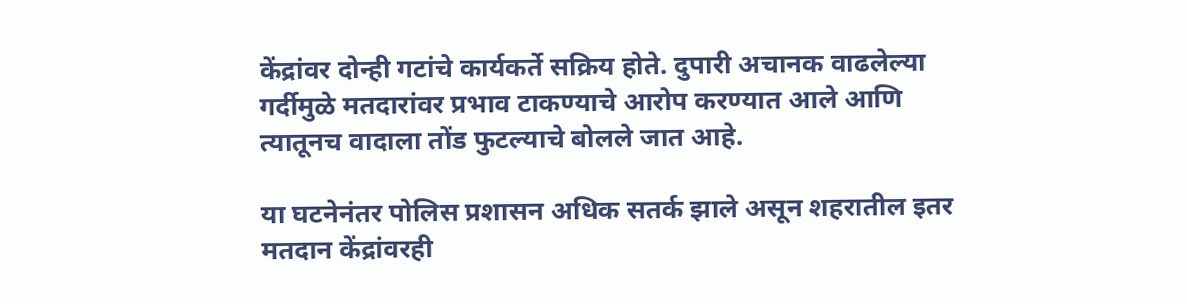केंद्रांवर दोन्ही गटांचे कार्यकर्ते सक्रिय होते. दुपारी अचानक वाढलेल्या गर्दीमुळे मतदारांवर प्रभाव टाकण्याचे आरोप करण्यात आले आणि त्यातूनच वादाला तोंड फुटल्याचे बोलले जात आहे.

या घटनेनंतर पोलिस प्रशासन अधिक सतर्क झाले असून शहरातील इतर मतदान केंद्रांवरही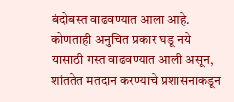बंदोबस्त वाढवण्यात आला आहे. कोणताही अनुचित प्रकार घडू नये यासाठी गस्त वाढवण्यात आली असून, शांततेत मतदान करण्याचे प्रशासनाकडून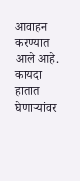आवाहन करण्यात आले आहे. कायदा हातात घेणाऱ्यांवर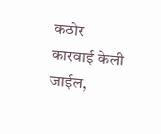कठोर कारवाई केली जाईल,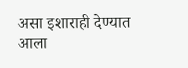असा इशाराही देण्यात आला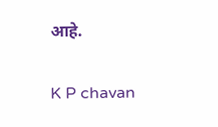आहे.

K P chavan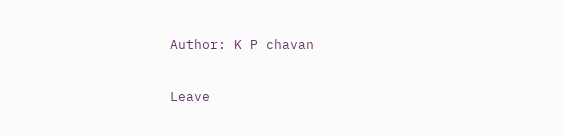Author: K P chavan

Leave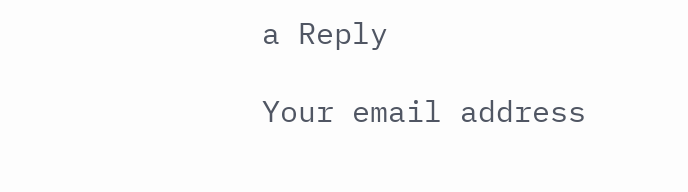a Reply

Your email address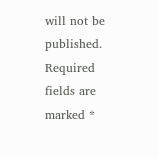will not be published. Required fields are marked *